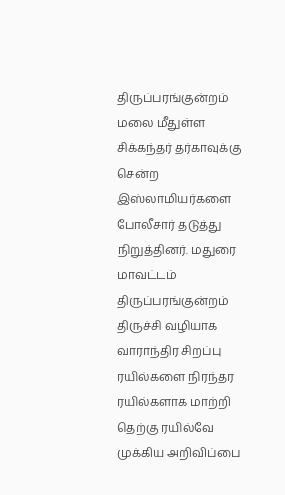திருப்பரங்குன்றம் மலை மீதுள்ள சிக்கந்தர் தர்காவுக்கு சென்ற இஸ்லாமியர்களை போலீசார் தடுத்து நிறுத்தினர். மதுரை மாவட்டம் திருப்பரங்குன்றம்
திருச்சி வழியாக வாராந்திர சிறப்பு ரயில்களை நிரந்தர ரயில்களாக மாற்றி தெற்கு ரயில்வே முக்கிய அறிவிப்பை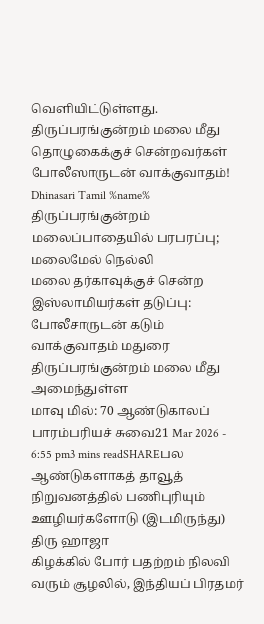வெளியிட்டுள்ளது.
திருப்பரங்குன்றம் மலை மீது தொழுகைக்குச் சென்றவர்கள் போலீஸாருடன் வாக்குவாதம்! Dhinasari Tamil %name% திருப்பரங்குன்றம் மலைப்பாதையில் பரபரப்பு; மலைமேல் நெல்லி
மலை தர்காவுக்குச் சென்ற இஸ்லாமியர்கள் தடுப்பு: போலீசாருடன் கடும் வாக்குவாதம் மதுரை திருப்பரங்குன்றம் மலை மீது அமைந்துள்ள
மாவு மில்: 70 ஆண்டுகாலப் பாரம்பரியச் சுவை21 Mar 2026 - 6:55 pm3 mins readSHAREபல ஆண்டுகளாகத் தாவூத் நிறுவனத்தில் பணிபுரியும் ஊழியர்களோடு (இடமிருந்து) திரு ஹாஜா
கிழக்கில் போர் பதற்றம் நிலவி வரும் சூழலில், இந்தியப் பிரதமர்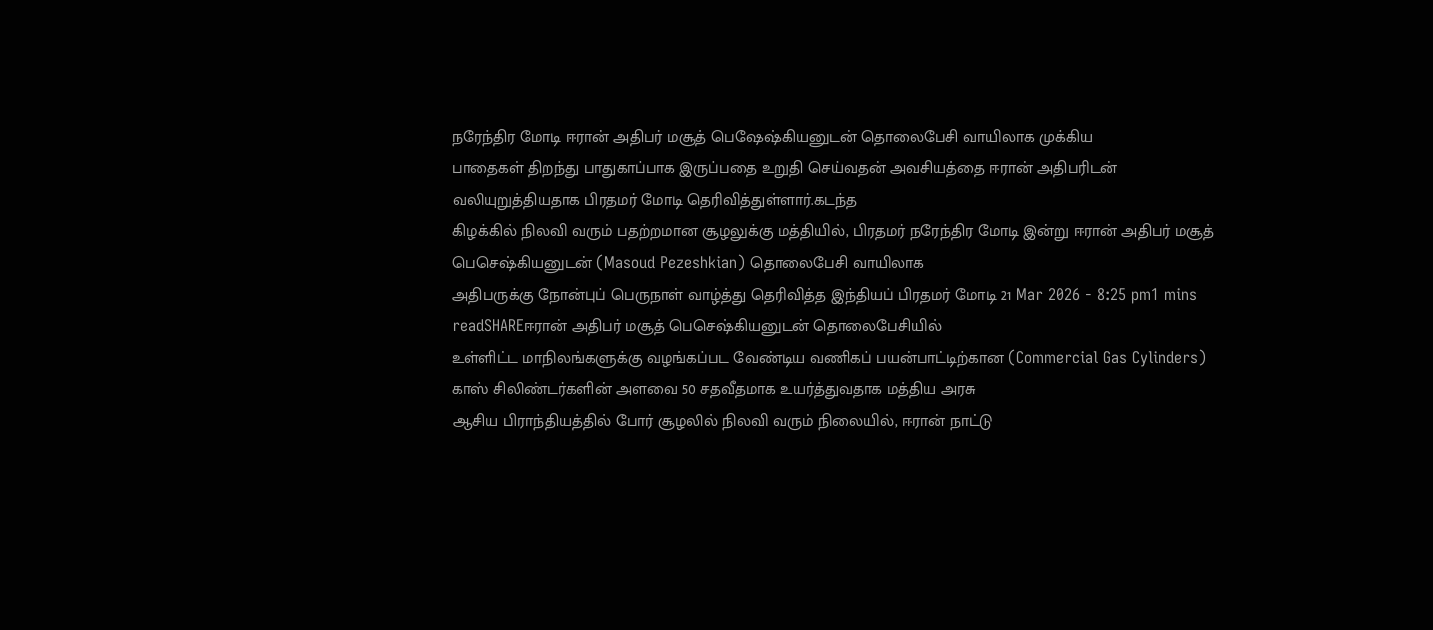நரேந்திர மோடி ஈரான் அதிபர் மசூத் பெஷேஷ்கியனுடன் தொலைபேசி வாயிலாக முக்கிய
பாதைகள் திறந்து பாதுகாப்பாக இருப்பதை உறுதி செய்வதன் அவசியத்தை ஈரான் அதிபரிடன் வலியுறுத்தியதாக பிரதமர் மோடி தெரிவித்துள்ளார்.கடந்த
கிழக்கில் நிலவி வரும் பதற்றமான சூழலுக்கு மத்தியில், பிரதமர் நரேந்திர மோடி இன்று ஈரான் அதிபர் மசூத் பெசெஷ்கியனுடன் (Masoud Pezeshkian) தொலைபேசி வாயிலாக
அதிபருக்கு நோன்புப் பெருநாள் வாழ்த்து தெரிவித்த இந்தியப் பிரதமர் மோடி 21 Mar 2026 - 8:25 pm1 mins readSHAREஈரான் அதிபர் மசூத் பெசெஷ்கியனுடன் தொலைபேசியில்
உள்ளிட்ட மாநிலங்களுக்கு வழங்கப்பட வேண்டிய வணிகப் பயன்பாட்டிற்கான (Commercial Gas Cylinders) காஸ் சிலிண்டர்களின் அளவை 50 சதவீதமாக உயர்த்துவதாக மத்திய அரசு
ஆசிய பிராந்தியத்தில் போர் சூழலில் நிலவி வரும் நிலையில், ஈரான் நாட்டு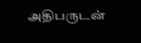அதிபருடன்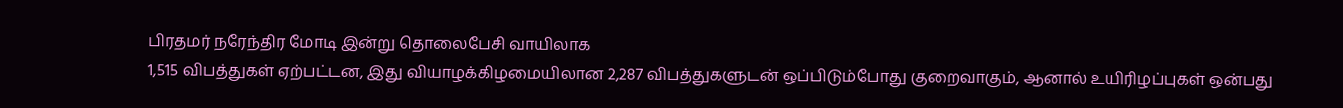பிரதமர் நரேந்திர மோடி இன்று தொலைபேசி வாயிலாக
1,515 விபத்துகள் ஏற்பட்டன, இது வியாழக்கிழமையிலான 2,287 விபத்துகளுடன் ஒப்பிடும்போது குறைவாகும், ஆனால் உயிரிழப்புகள் ஒன்பது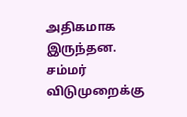அதிகமாக இருந்தன.
சம்மர் விடுமுறைக்கு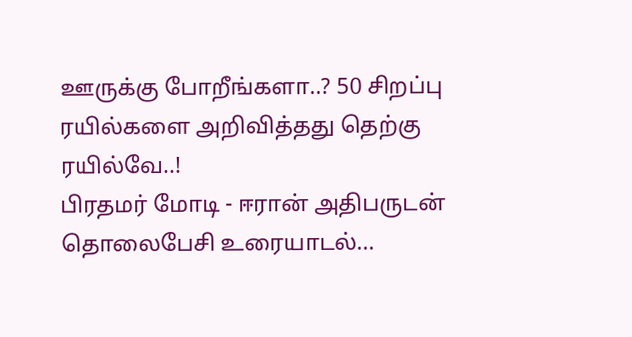ஊருக்கு போறீங்களா..? 50 சிறப்பு ரயில்களை அறிவித்தது தெற்கு ரயில்வே..!
பிரதமர் மோடி - ஈரான் அதிபருடன் தொலைபேசி உரையாடல்...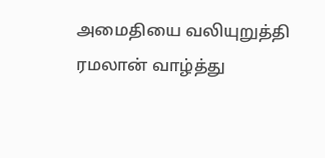அமைதியை வலியுறுத்தி ரமலான் வாழ்த்து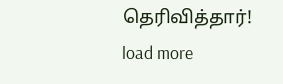தெரிவித்தார்!
load more